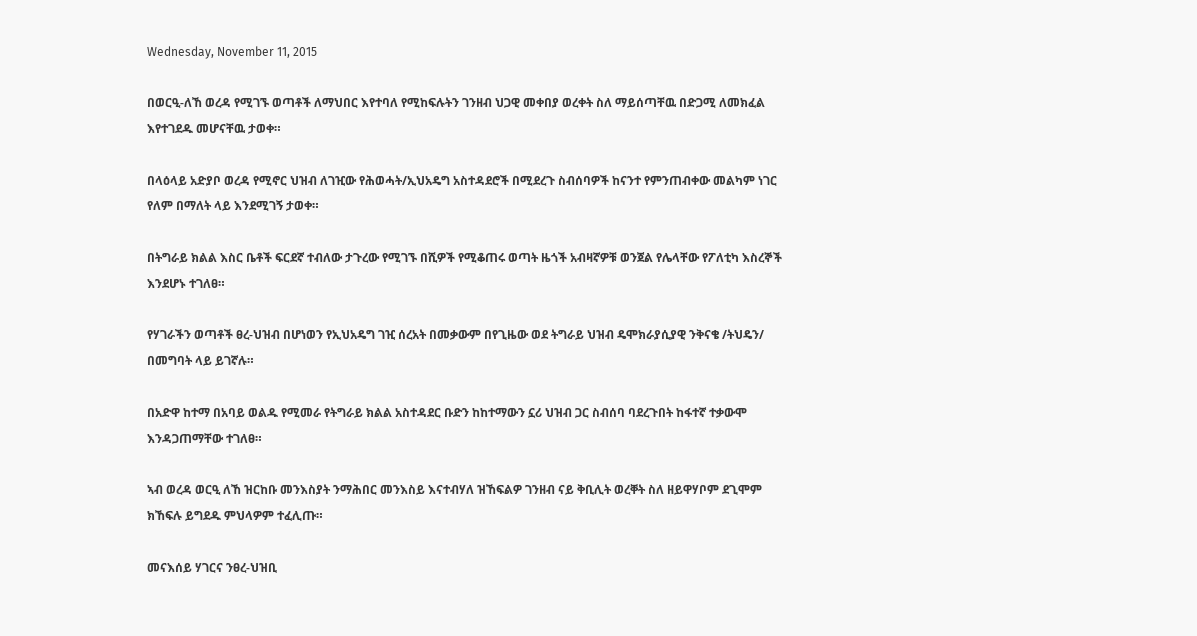Wednesday, November 11, 2015

በወርዒ-ለኸ ወረዳ የሚገኙ ወጣቶች ለማህበር እየተባለ የሚከፍሉትን ገንዘብ ህጋዊ መቀበያ ወረቀት ስለ ማይሰጣቸዉ በድጋሚ ለመክፈል እየተገደዱ መሆናቸዉ ታወቀ።

በላዕላይ አድያቦ ወረዳ የሚኖር ህዝብ ለገዢው የሕወሓት/ኢህአዴግ አስተዳደሮች በሚደረጉ ስብሰባዎች ከናንተ የምንጠብቀው መልካም ነገር የለም በማለት ላይ እንደሚገኝ ታወቀ።

በትግራይ ክልል እስር ቤቶች ፍርደኛ ተብለው ታጉረው የሚገኙ በሺዎች የሚቆጠሩ ወጣት ዜጎች አብዛኛዎቹ ወንጀል የሌላቸው የፖለቲካ እስረኞች እንደሆኑ ተገለፀ።

የሃገራችን ወጣቶች ፀረ-ህዝብ በሆነወን የኢህአዴግ ገዢ ሰረአት በመቃውም በየጊዜው ወደ ትግራይ ህዝብ ዴሞክራያሲያዊ ንቅናቄ /ትህዴን/ በመግባት ላይ ይገኛሉ።

በአድዋ ከተማ በአባይ ወልዱ የሚመራ የትግራይ ክልል አስተዳደር ቡድን ከከተማውን ኗሪ ህዝብ ጋር ስብሰባ ባደረጉበት ከፋተኛ ተቃውሞ እንዳጋጠማቸው ተገለፀ።

ኣብ ወረዳ ወርዒ ለኸ ዝርከቡ መንእስያት ንማሕበር መንእስይ እናተብሃለ ዝኸፍልዎ ገንዘብ ናይ ቅቢሊት ወረቐት ስለ ዘይዋሃቦም ደጊሞም ክኸፍሉ ይግደዱ ምህላዎም ተፈሊጡ።

መናእሰይ ሃገርና ንፀረ-ህዝቢ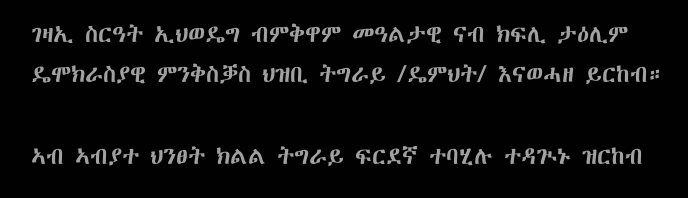ገዛኢ ስርዓት ኢህወዴግ ብምቅዋም መዓልታዊ ናብ ክፍሊ ታዕሊም ዴሞክራስያዊ ምንቅስቓስ ህዝቢ ትግራይ /ዴምህት/ እናወሓዘ ይርከብ።

ኣብ ኣብያተ ህንፀት ክልል ትግራይ ፍርደኛ ተባሂሉ ተዳጒኑ ዝርከብ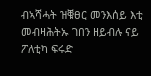ብኣሻሓት ዝቑፀር መንእሰይ እቲ መብዛሕትኡ ገበን ዘይብሉ ናይ ፖለቲካ ፍሩድ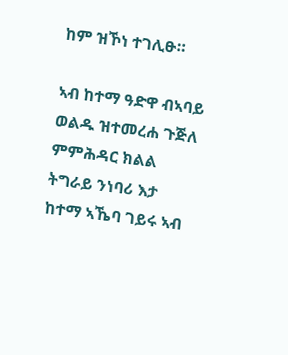ከም ዝኾነ ተገሊፁ።

ኣብ ከተማ ዓድዋ ብኣባይ ወልዱ ዝተመረሐ ጉጅለ ምምሕዳር ክልል ትግራይ ንነባሪ እታ ከተማ ኣኼባ ገይሩ ኣብ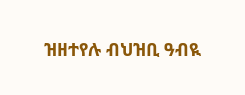ዝዘተየሉ ብህዝቢ ዓብዪ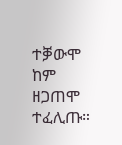ተቓውሞ ከም ዘጋጠሞ ተፈሊጡ።